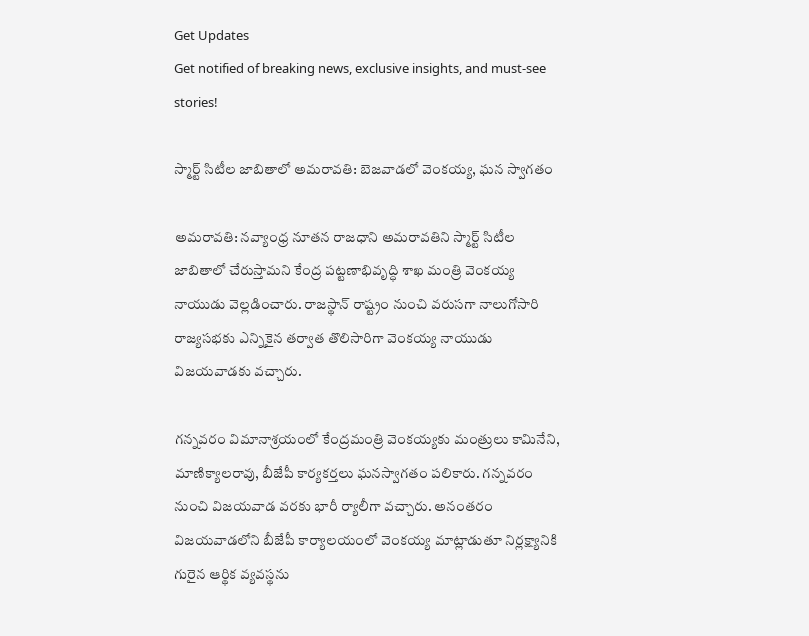Get Updates
Get notified of breaking news, exclusive insights, and must-see stories!

స్మార్ట్ సిటీల జాబితాలో అమరావతి: బెజవాడలో వెంకయ్య, ఘన స్వాగతం

అమరావతి: నవ్యాంధ్ర నూతన రాజధాని అమరావతిని స్మార్ట్ సిటీల జాబితాలో చేరుస్తామని కేంద్ర పట్టణాభివృద్ధి శాఖ మంత్రి వెంకయ్య నాయుడు వెల్లడించారు. రాజస్థాన్ రాష్ట్రం నుంచి వరుసగా నాలుగోసారి రాజ్యసభకు ఎన్నికైన తర్వాత తొలిసారిగా వెంకయ్య నాయుడు విజయవాడకు వచ్చారు.

గన్నవరం విమానాశ్రయంలో కేంద్రమంత్రి వెంకయ్యకు మంత్రులు కామినేని, మాణిక్యాలరావు, బీజేపీ కార్యకర్తలు ఘనస్వాగతం పలికారు. గన్నవరం నుంచి విజయవాడ వరకు భారీ ర్యాలీగా వచ్చారు. అనంతరం విజయవాడలోని బీజేపీ కార్యాలయంలో వెంకయ్య మాట్లాడుతూ నిర్లక్ష్యానికి గురైన ఆర్థిక వ్యవస్థను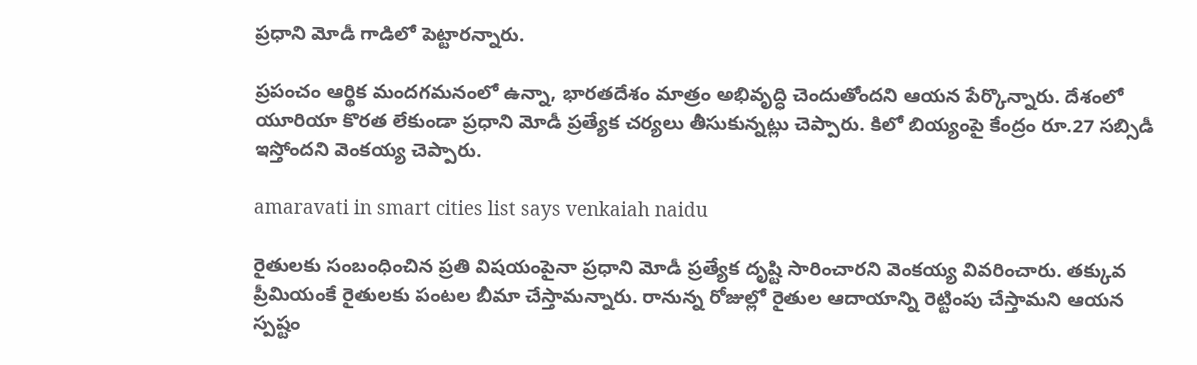ప్రధాని మోడీ గాడిలో పెట్టారన్నారు.

ప్రపంచం ఆర్థిక మందగమనంలో ఉన్నా, భారతదేశం మాత్రం అభివృద్ధి చెందుతోందని ఆయన పేర్కొన్నారు. దేశంలో యూరియా కొరత లేకుండా ప్రధాని మోడీ ప్రత్యేక చర్యలు తీసుకున్నట్లు చెప్పారు. కిలో బియ్యంపై కేంద్రం రూ.27 సబ్సిడీ ఇస్తోందని వెంకయ్య చెప్పారు.

amaravati in smart cities list says venkaiah naidu

రైతులకు సంబంధించిన ప్రతి విషయంపైనా ప్రధాని మోడీ ప్రత్యేక దృష్టి సారించారని వెంకయ్య వివరించారు. తక్కువ ప్రీమియంకే రైతులకు పంటల బీమా చేస్తామన్నారు. రానున్న రోజుల్లో రైతుల ఆదాయాన్ని రెట్టింపు చేస్తామని ఆయన స్పష్టం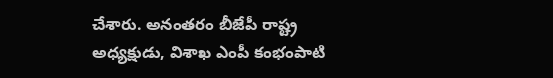చేశారు. అనంతరం బీజేపీ రాష్ట్ర అధ్యక్షుడు, విశాఖ ఎంపీ కంభంపాటి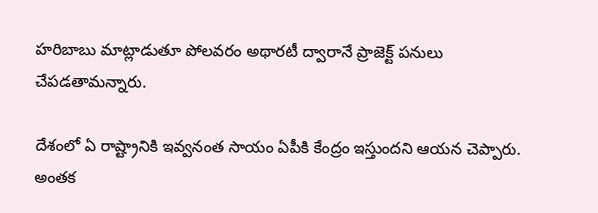హరిబాబు మాట్లాడుతూ పోలవరం అథారటీ ద్వారానే ప్రాజెక్ట్ పనులు చేపడతామన్నారు.

దేశంలో ఏ రాష్ట్రానికి ఇవ్వనంత సాయం ఏపీకి కేంద్రం ఇస్తుందని ఆయన చెప్పారు. అంతక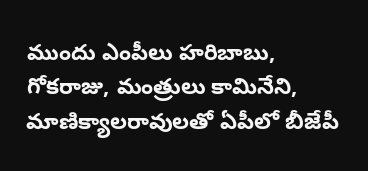ముందు ఎంపీలు హరిబాబు, గోకరాజు, మంత్రులు కామినేని, మాణిక్యాలరావులతో ఏపీలో బీజేపీ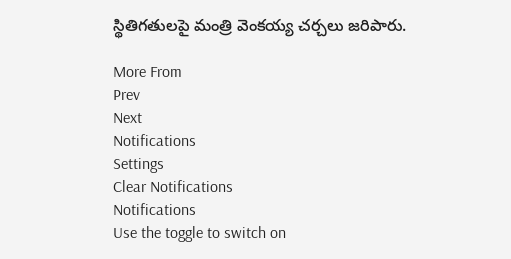స్థితిగతులపై మంత్రి వెంకయ్య చర్చలు జరిపారు.

More From
Prev
Next
Notifications
Settings
Clear Notifications
Notifications
Use the toggle to switch on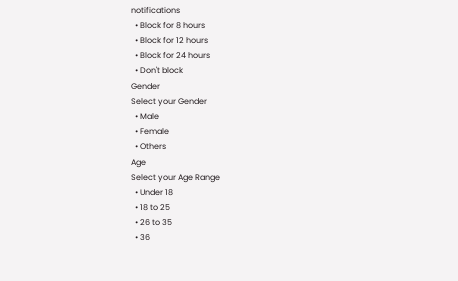notifications
  • Block for 8 hours
  • Block for 12 hours
  • Block for 24 hours
  • Don't block
Gender
Select your Gender
  • Male
  • Female
  • Others
Age
Select your Age Range
  • Under 18
  • 18 to 25
  • 26 to 35
  • 36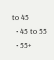to 45
  • 45 to 55
  • 55+